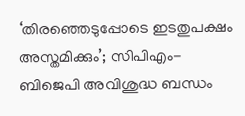‘തിരഞ്ഞെടുപ്പോടെ ഇടതുപക്ഷം അസ്തമിക്കും’; സിപിഎം-ബിജെപി അവിശുദ്ധ ബന്ധം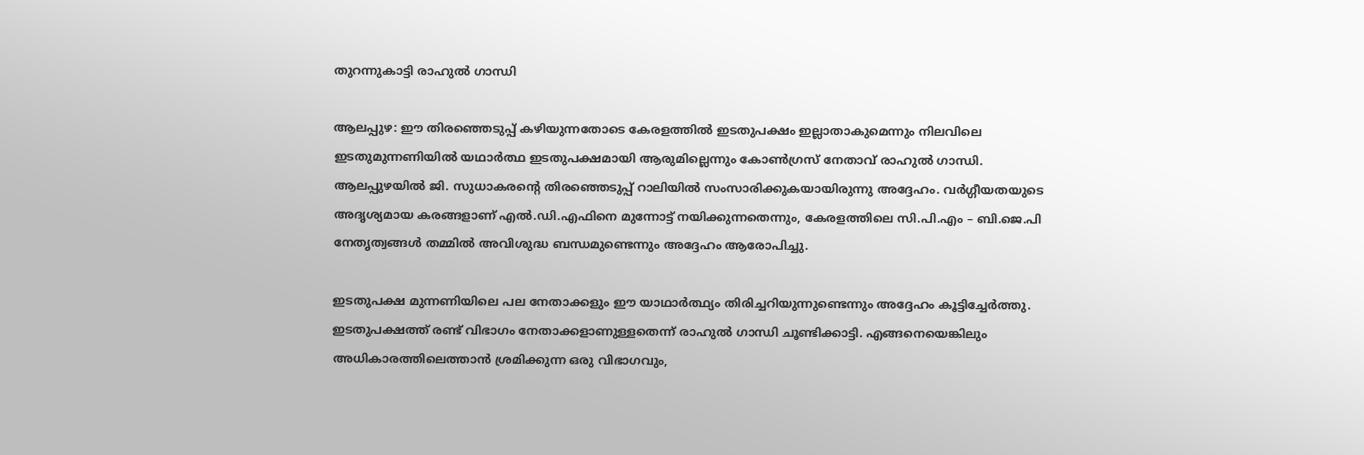തുറന്നുകാട്ടി രാഹുൽ ഗാന്ധി

ആലപ്പുഴ: ഈ തിരഞ്ഞെടുപ്പ് കഴിയുന്നതോടെ കേരളത്തിൽ ഇടതുപക്ഷം ഇല്ലാതാകുമെന്നും നിലവിലെ ഇടതുമുന്നണിയിൽ യഥാർത്ഥ ഇടതുപക്ഷമായി ആരുമില്ലെന്നും കോൺഗ്രസ് നേതാവ് രാഹുൽ ഗാന്ധി. ആലപ്പുഴയിൽ ജി. സുധാകരന്റെ തിരഞ്ഞെടുപ്പ് റാലിയിൽ സംസാരിക്കുകയായിരുന്നു അദ്ദേഹം. വർഗ്ഗീയതയുടെ അദൃശ്യമായ കരങ്ങളാണ് എൽ.ഡി.എഫിനെ മുന്നോട്ട് നയിക്കുന്നതെന്നും, കേരളത്തിലെ സി.പി.എം – ബി.ജെ.പി നേതൃത്വങ്ങൾ തമ്മിൽ അവിശുദ്ധ ബന്ധമുണ്ടെന്നും അദ്ദേഹം ആരോപിച്ചു.

ഇടതുപക്ഷ മുന്നണിയിലെ പല നേതാക്കളും ഈ യാഥാർത്ഥ്യം തിരിച്ചറിയുന്നുണ്ടെന്നും അദ്ദേഹം കൂട്ടിച്ചേർത്തു. ഇടതുപക്ഷത്ത് രണ്ട് വിഭാഗം നേതാക്കളാണുള്ളതെന്ന് രാഹുൽ ഗാന്ധി ചൂണ്ടിക്കാട്ടി. എങ്ങനെയെങ്കിലും അധികാരത്തിലെത്താൻ ശ്രമിക്കുന്ന ഒരു വിഭാഗവും,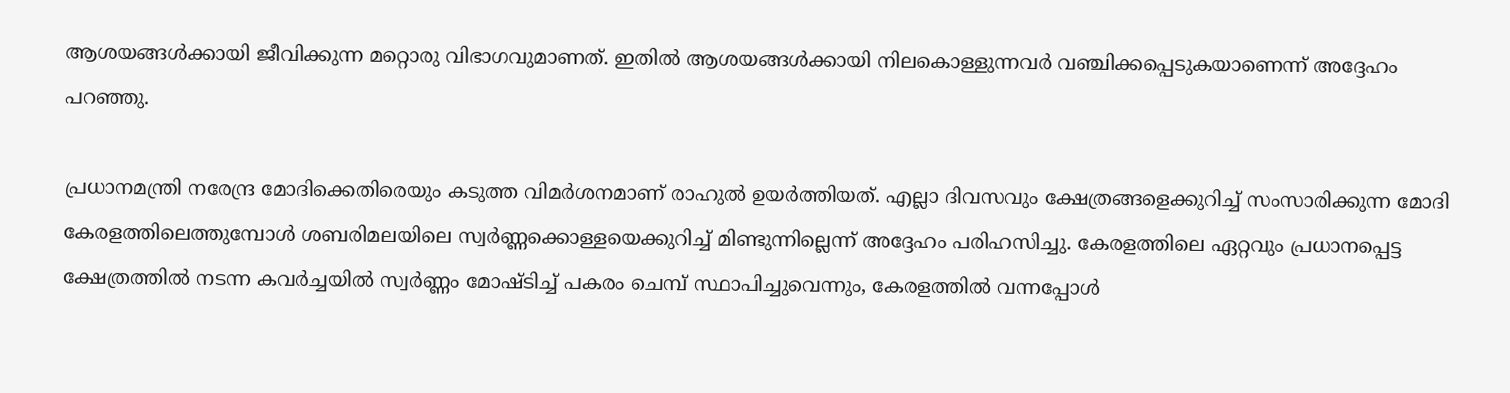ആശയങ്ങൾക്കായി ജീവിക്കുന്ന മറ്റൊരു വിഭാഗവുമാണത്. ഇതിൽ ആശയങ്ങൾക്കായി നിലകൊള്ളുന്നവർ വഞ്ചിക്കപ്പെടുകയാണെന്ന് അദ്ദേഹം പറഞ്ഞു.

പ്രധാനമന്ത്രി നരേന്ദ്ര മോദിക്കെതിരെയും കടുത്ത വിമർശനമാണ് രാഹുൽ ഉയർത്തിയത്. എല്ലാ ദിവസവും ക്ഷേത്രങ്ങളെക്കുറിച്ച് സംസാരിക്കുന്ന മോദി കേരളത്തിലെത്തുമ്പോൾ ശബരിമലയിലെ സ്വർണ്ണക്കൊള്ളയെക്കുറിച്ച് മിണ്ടുന്നില്ലെന്ന് അദ്ദേഹം പരിഹസിച്ചു. കേരളത്തിലെ ഏറ്റവും പ്രധാനപ്പെട്ട ക്ഷേത്രത്തിൽ നടന്ന കവർച്ചയിൽ സ്വർണ്ണം മോഷ്ടിച്ച് പകരം ചെമ്പ് സ്ഥാപിച്ചുവെന്നും, കേരളത്തിൽ വന്നപ്പോൾ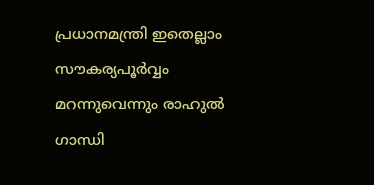പ്രധാനമന്ത്രി ഇതെല്ലാം സൗകര്യപൂർവ്വം മറന്നുവെന്നും രാഹുൽ ഗാന്ധി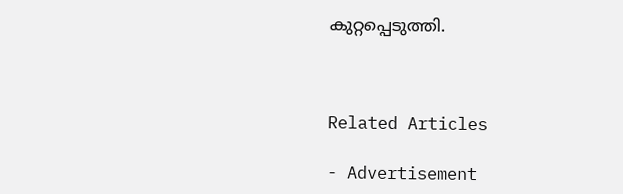കുറ്റപ്പെടുത്തി.



Related Articles

- Advertisement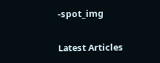-spot_img

Latest Articles